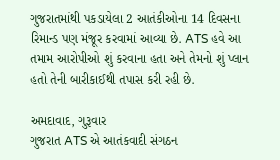ગુજરાતમાંથી પકડાયેલા 2 આતંકીઓના 14 દિવસના રિમાન્ડ પણ મંજૂર કરવામાં આવ્યા છે. ATS હવે આ તમામ આરોપીઓ શું કરવાના હતા અને તેમનો શું પ્લાન હતો તેની બારીકાઈથી તપાસ કરી રહી છે.

અમદાવાદ, ગુરૂવાર
ગુજરાત ATS એ આતંકવાદી સંગઠન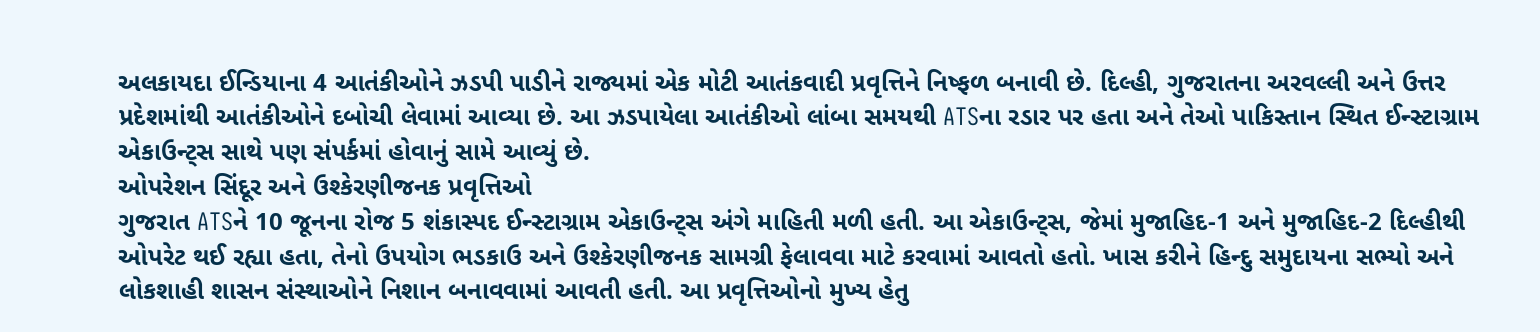અલકાયદા ઈન્ડિયાના 4 આતંકીઓને ઝડપી પાડીને રાજ્યમાં એક મોટી આતંકવાદી પ્રવૃત્તિને નિષ્ફળ બનાવી છે. દિલ્હી, ગુજરાતના અરવલ્લી અને ઉત્તર પ્રદેશમાંથી આતંકીઓને દબોચી લેવામાં આવ્યા છે. આ ઝડપાયેલા આતંકીઓ લાંબા સમયથી ATSના રડાર પર હતા અને તેઓ પાકિસ્તાન સ્થિત ઈન્સ્ટાગ્રામ એકાઉન્ટ્સ સાથે પણ સંપર્કમાં હોવાનું સામે આવ્યું છે.
ઓપરેશન સિંદૂર અને ઉશ્કેરણીજનક પ્રવૃત્તિઓ
ગુજરાત ATSને 10 જૂનના રોજ 5 શંકાસ્પદ ઈન્સ્ટાગ્રામ એકાઉન્ટ્સ અંગે માહિતી મળી હતી. આ એકાઉન્ટ્સ, જેમાં મુજાહિદ-1 અને મુજાહિદ-2 દિલ્હીથી ઓપરેટ થઈ રહ્યા હતા, તેનો ઉપયોગ ભડકાઉ અને ઉશ્કેરણીજનક સામગ્રી ફેલાવવા માટે કરવામાં આવતો હતો. ખાસ કરીને હિન્દુ સમુદાયના સભ્યો અને લોકશાહી શાસન સંસ્થાઓને નિશાન બનાવવામાં આવતી હતી. આ પ્રવૃત્તિઓનો મુખ્ય હેતુ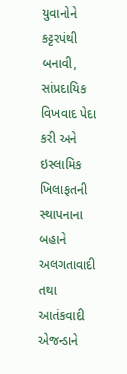યુવાનોને કટ્ટરપંથી બનાવી, સાંપ્રદાયિક વિખવાદ પેદા કરી અને ઇસ્લામિક ખિલાફતની સ્થાપનાના બહાને અલગતાવાદી તથા આતંકવાદી એજન્ડાને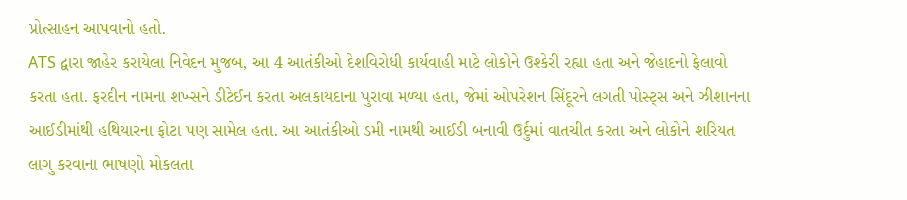પ્રોત્સાહન આપવાનો હતો.
ATS દ્વારા જાહેર કરાયેલા નિવેદન મુજબ, આ 4 આતંકીઓ દેશવિરોધી કાર્યવાહી માટે લોકોને ઉશ્કેરી રહ્યા હતા અને જેહાદનો ફેલાવો કરતા હતા. ફરદીન નામના શખ્સને ડીટેઈન કરતા અલકાયદાના પુરાવા મળ્યા હતા, જેમાં ઓપરેશન સિંદૂરને લગતી પોસ્ટ્સ અને ઝીશાનના આઈડીમાંથી હથિયારના ફોટા પણ સામેલ હતા. આ આતંકીઓ ડમી નામથી આઈડી બનાવી ઉર્દુમાં વાતચીત કરતા અને લોકોને શરિયત લાગુ કરવાના ભાષણો મોકલતા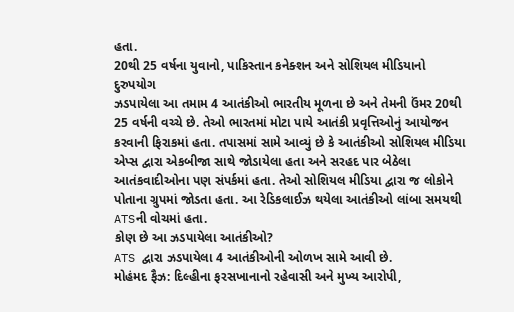હતા.
20થી 25 વર્ષના યુવાનો, પાકિસ્તાન કનેક્શન અને સોશિયલ મીડિયાનો દુરુપયોગ
ઝડપાયેલા આ તમામ 4 આતંકીઓ ભારતીય મૂળના છે અને તેમની ઉંમર 20થી 25 વર્ષની વચ્ચે છે. તેઓ ભારતમાં મોટા પાયે આતંકી પ્રવૃત્તિઓનું આયોજન કરવાની ફિરાકમાં હતા. તપાસમાં સામે આવ્યું છે કે આતંકીઓ સોશિયલ મીડિયા એપ્સ દ્વારા એકબીજા સાથે જોડાયેલા હતા અને સરહદ પાર બેઠેલા આતંકવાદીઓના પણ સંપર્કમાં હતા. તેઓ સોશિયલ મીડિયા દ્વારા જ લોકોને પોતાના ગ્રુપમાં જોડતા હતા. આ રેડિકલાઈઝ થયેલા આતંકીઓ લાંબા સમયથી ATSની વોચમાં હતા.
કોણ છે આ ઝડપાયેલા આતંકીઓ?
ATS દ્વારા ઝડપાયેલા 4 આતંકીઓની ઓળખ સામે આવી છે.
મોહંમદ ફૈઝ: દિલ્હીના ફરસખાનાનો રહેવાસી અને મુખ્ય આરોપી,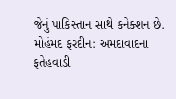જેનું પાકિસ્તાન સાથે કનેક્શન છે.
મોહંમદ ફરદીન: અમદાવાદના ફતેહવાડી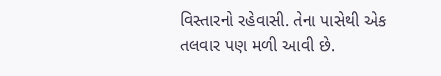વિસ્તારનો રહેવાસી. તેના પાસેથી એક તલવાર પણ મળી આવી છે.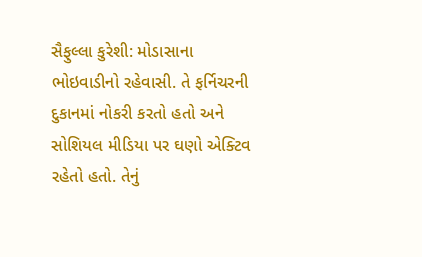સૈફુલ્લા કુરેશી: મોડાસાના ભોઇવાડીનો રહેવાસી. તે ફર્નિચરની દુકાનમાં નોકરી કરતો હતો અને સોશિયલ મીડિયા પર ઘણો એક્ટિવ રહેતો હતો. તેનું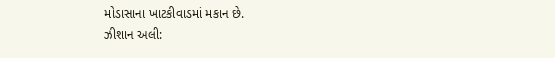મોડાસાના ખાટકીવાડમાં મકાન છે.
ઝીશાન અલી: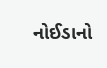નોઈડાનો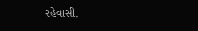રહેવાસી.